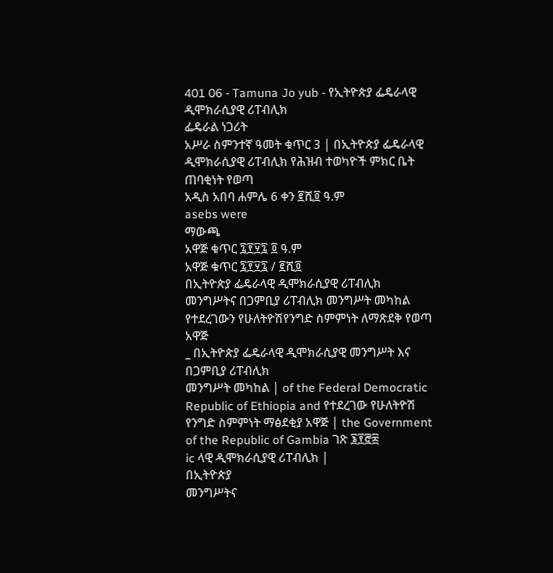401 06 - Tamuna Jo yub - የኢትዮጵያ ፌዴራላዊ ዲሞክራሲያዊ ሪፐብሊክ
ፌዴራል ነጋሪት
አሥራ ስምንተኛ ዓመት ቁጥር 3 | በኢትዮጵያ ፌዴራላዊ ዲሞክራሲያዊ ሪፐብሊክ የሕዝብ ተወካዮች ምክር ቤት ጠባቂነት የወጣ
አዲስ አበባ ሐምሌ 6 ቀን ፪ሺ፬ ዓ.ም
asebs were
ማውጫ
አዋጅ ቁጥር ፯፻፶፯ ፬ ዓ.ም
አዋጅ ቁጥር ፯፻፶፯ / ፪ሺ፬
በኢትዮጵያ ፌዴራላዊ ዲሞክራሲያዊ ሪፐብሊክ መንግሥትና በጋምቢያ ሪፐብሊክ መንግሥት መካከል የተደረገውን የሁለትዮሽየንግድ ስምምነት ለማጽደቅ የወጣ አዋጅ
_ በኢትዮጵያ ፌዴራላዊ ዲሞክራሲያዊ መንግሥት እና በጋምቢያ ሪፐብሊክ
መንግሥት መካከል | of the Federal Democratic Republic of Ethiopia and የተደረገው የሁለትዮሽ የንግድ ስምምነት ማፅደቂያ አዋጅ | the Government of the Republic of Gambia ገጽ ፮፻፸፰
ic ላዊ ዲሞክራሲያዊ ሪፐብሊክ |
በኢትዮጵያ
መንግሥትና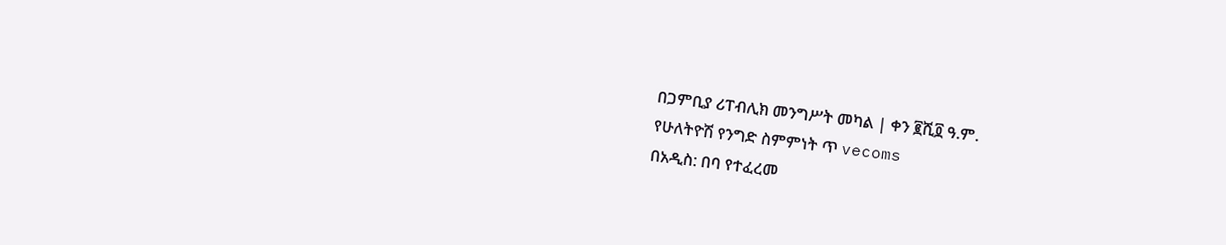በጋምቢያ ሪፐብሊክ መንግሥት መካል | ቀን ፪ሺ፬ ዓ.ም.
የሁለትዮሽ የንግድ ስምምነት ጥ vecoms
በአዲስ: በባ የተፈረመ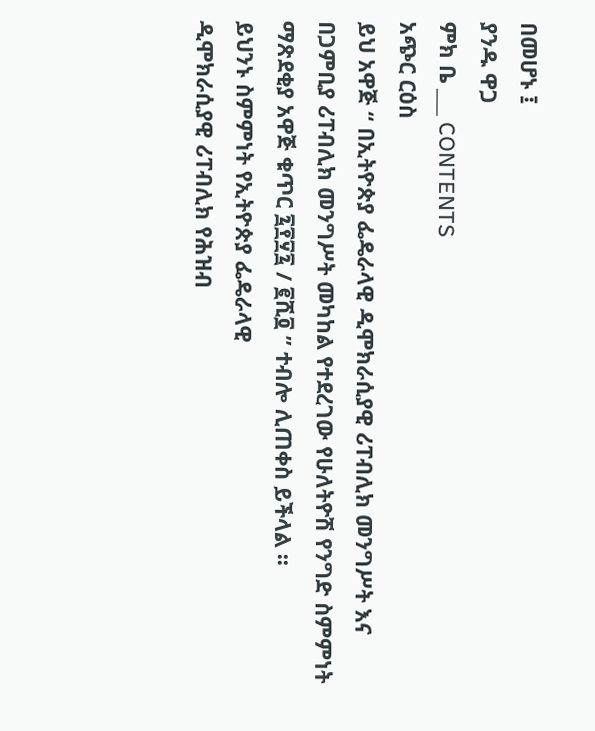በመሆኑ ፤
ያንዱ ዋጋ
ምክ ቤ ___ CONTENTS
አጭር ርዕስ
ይህ አዋጅ “ በኢትዮጵያ ፌዴራላዊ ዲሞክራሲያዊ ሪፐብሊክ መንግሥት እና በጋምቢያ ሪፐብሊክ መንግሥት መካከል የተደረገው የሁለትዮሽ የንግድ ስምምነት ማጽደቂያ አዋጅ ቁጥር ፯፻፶፯ / ፪ሺ፬ ” ተብሎ ሊጠቀስ ይችላል ፡፡
ይህንኑ ስምምነት የኢትዮጵያ ፌዴራላዊ
ዲሞክራሲያዊ ሪፐብሊክ የሕዝብ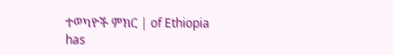ተወካዮች ምክር | of Ethiopia has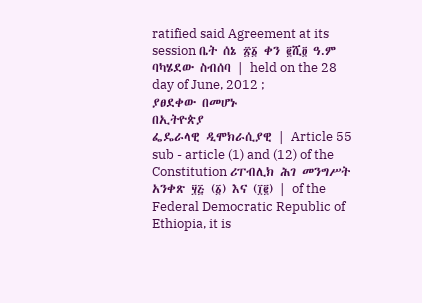ratified said Agreement at its session ቤት ሰኔ ፳፩ ቀን ፪ሺ፬ ዓ.ም ባካሄደው ስብሰባ | held on the 28 day of June, 2012 ;
ያፀደቀው በመሆኑ
በኢትዮጵያ
ፌዴራላዊ ዲሞክራሲያዊ | Article 55 sub - article (1) and (12) of the Constitution ሪፐብሊክ ሕገ መንግሥት አንቀጽ ፶፭ (፩) እና (፲፪) | of the Federal Democratic Republic of Ethiopia, it is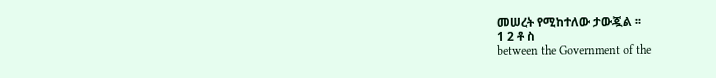መሠረት የሚከተለው ታውጇል ፡፡
1 2 ቶ ስ
between the Government of the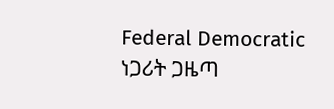Federal Democratic
ነጋሪት ጋዜጣ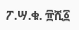ፖ.ሣ.ቁ. ፹ሺ፩